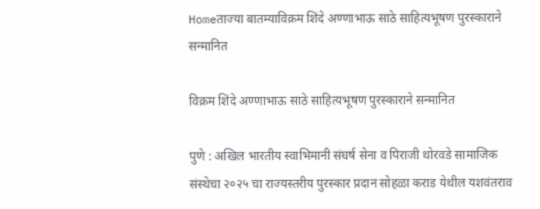Homeताज्या बातम्याविक्रम शिंदे अण्णाभाऊ साठे साहित्यभूषण पुरस्काराने सन्मानित

विक्रम शिंदे अण्णाभाऊ साठे साहित्यभूषण पुरस्काराने सन्मानित

पुणे : अखिल भारतीय स्वाभिमानी संघर्ष सेना व पिराजी थोरवडे सामाजिक संस्थेचा २०२५ चा राज्यस्तरीय पुरस्कार प्रदान सोहळा कराड येथील यशवंतराव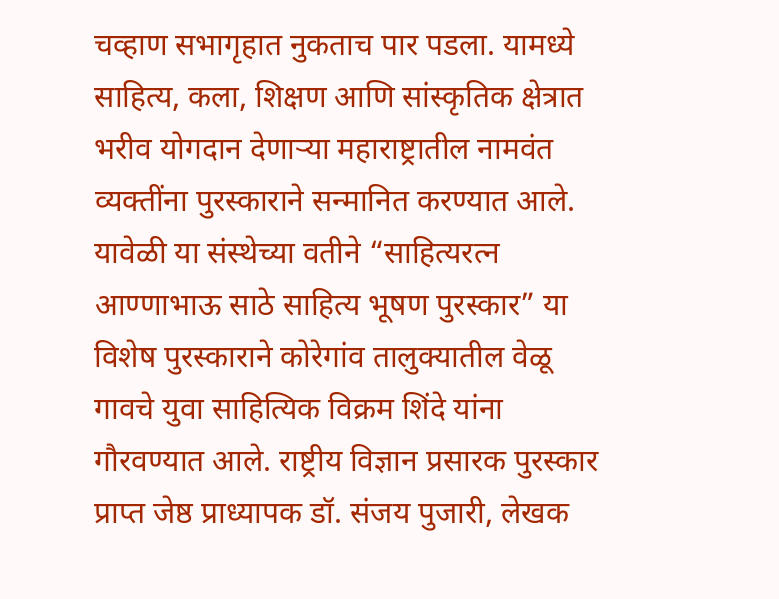चव्हाण सभागृहात नुकताच पार पडला. यामध्ये साहित्य, कला, शिक्षण आणि सांस्कृतिक क्षेत्रात भरीव योगदान देणाऱ्या महाराष्ट्रातील नामवंत व्यक्तींना पुरस्काराने सन्मानित करण्यात आले. यावेळी या संस्थेच्या वतीने “साहित्यरत्न आण्णाभाऊ साठे साहित्य भूषण पुरस्कार” या विशेष पुरस्काराने कोरेगांव तालुक्यातील वेळू गावचे युवा साहित्यिक विक्रम शिंदे यांना गौरवण्यात आले. राष्ट्रीय विज्ञान प्रसारक पुरस्कार प्राप्त जेष्ठ प्राध्यापक डॉ. संजय पुजारी, लेखक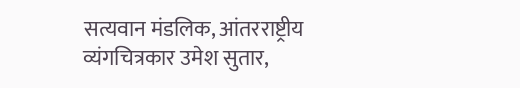सत्यवान मंडलिक, आंतरराष्ट्रीय व्यंगचित्रकार उमेश सुतार,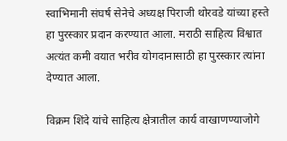स्वाभिमानी संघर्ष सेनेचे अध्यक्ष पिराजी थोरवडे यांच्या हस्ते हा पुरस्कार प्रदान करण्यात आला. मराठी साहित्य विश्वात अत्यंत कमी वयात भरीव योगदानासाठी हा पुरस्कार त्यांना देण्यात आला.

विक्रम शिंदे यांचे साहित्य क्षेत्रातील कार्य वाखाणण्याजोगे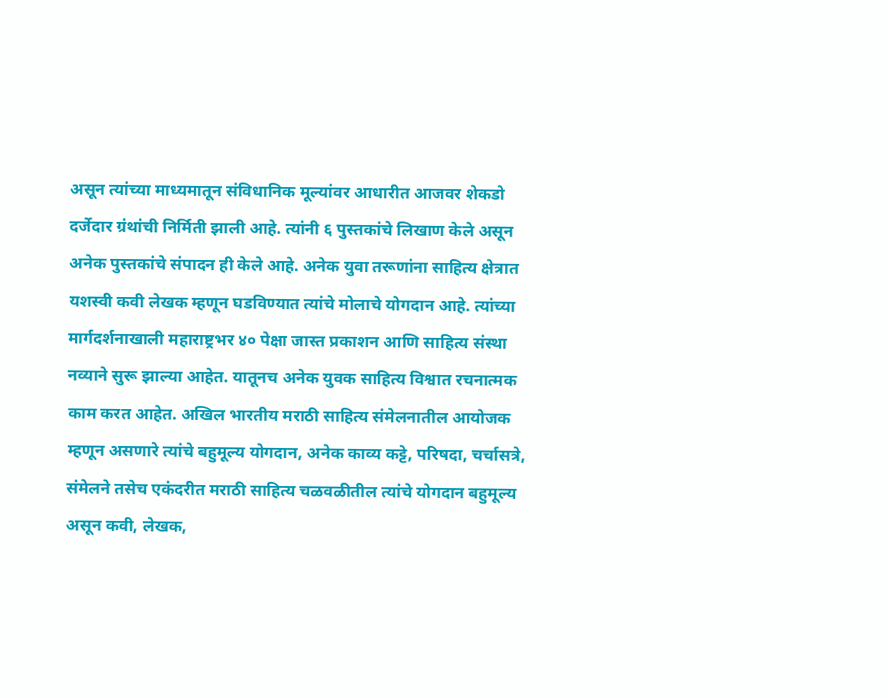असून त्यांच्या माध्यमातून संविधानिक मूल्यांवर आधारीत आजवर शेकडो दर्जेदार ग्रंथांची निर्मिती झाली आहे. त्यांनी ६ पुस्तकांचे लिखाण केले असून अनेक पुस्तकांचे संपादन ही केले आहे. अनेक युवा तरूणांना साहित्य क्षेत्रात यशस्वी कवी लेखक म्हणून घडविण्यात त्यांचे मोलाचे योगदान आहे. त्यांच्या मार्गदर्शनाखाली महाराष्ट्रभर ४० पेक्षा जास्त प्रकाशन आणि साहित्य संस्था नव्याने सुरू झाल्या आहेत. यातूनच अनेक युवक साहित्य विश्वात रचनात्मक काम करत आहेत. अखिल भारतीय मराठी साहित्य संमेलनातील आयोजक म्हणून असणारे त्यांचे बहुमूल्य योगदान, अनेक काव्य कट्टे, परिषदा, चर्चासत्रे, संमेलने तसेच एकंदरीत मराठी साहित्य चळवळीतील त्यांचे योगदान बहुमूल्य असून कवी, लेखक,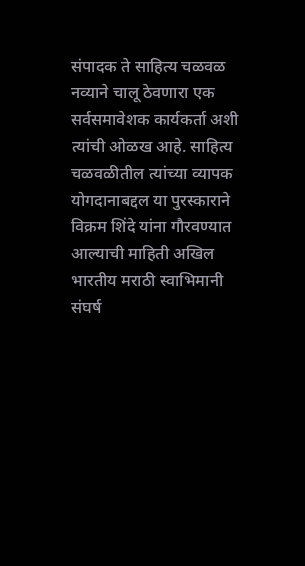संपादक ते साहित्य चळवळ नव्याने चालू ठेवणारा एक सर्वसमावेशक कार्यकर्ता अशी त्यांची ओळख आहे. साहित्य चळवळीतील त्यांच्या व्यापक योगदानाबद्दल या पुरस्काराने विक्रम शिंदे यांना गौरवण्यात आल्याची माहिती अखिल भारतीय मराठी स्वाभिमानी संघर्ष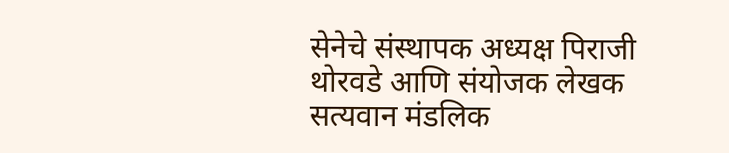सेनेचे संस्थापक अध्यक्ष पिराजी थोरवडे आणि संयोजक लेखक सत्यवान मंडलिक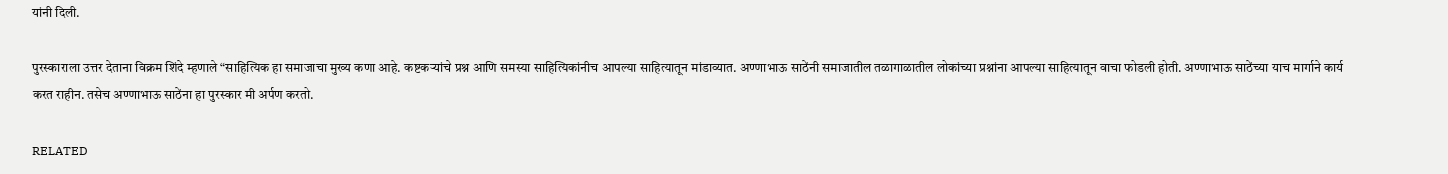यांनी दिली.

पुरस्काराला उत्तर देताना विक्रम शिंदे म्हणाले “साहित्यिक हा समाजाचा मुख्य कणा आहे. कष्टकऱ्यांचे प्रश्न आणि समस्या साहित्यिकांनीच आपल्या साहित्यातून मांडाव्यात. अण्णाभाऊ साठेंनी समाजातील तळागाळातील लोकांच्या प्रश्नांना आपल्या साहित्यातून वाचा फोडली होती. अण्णाभाऊ साठेंच्या याच मार्गाने कार्य करत राहीन. तसेच अण्णाभाऊ साठेंना हा पुरस्कार मी अर्पण करतो.

RELATED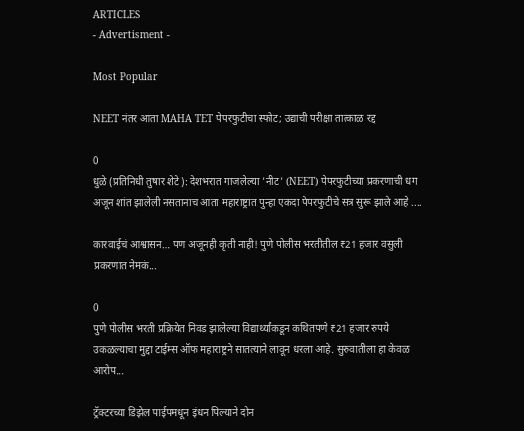ARTICLES
- Advertisment -

Most Popular

NEET नंतर आता MAHA TET पेपरफुटीचा स्फोट; उद्याची परीक्षा तात्काळ रद्द

0
धुळे (प्रतिनिधी तुषार शेटे): देशभरात गाजलेल्या 'नीट' (NEET) पेपरफुटीच्या प्रकरणाची धग अजून शांत झालेली नसतानाच आता महाराष्ट्रात पुन्हा एकदा पेपरफुटीचे सत्र सुरू झाले आहे ....

कारवाईचं आश्वासन… पण अजूनही कृती नाही! पुणे पोलीस भरतीतील ₹21 हजार वसुली प्रकरणात नेमकं...

0
पुणे पोलीस भरती प्रक्रियेत निवड झालेल्या विद्यार्थ्यांकडून कथितपणे ₹21 हजार रुपये उकळल्याचा मुद्दा टाईम्स ऑफ महाराष्ट्रने सातत्याने लावून धरला आहे. सुरुवातीला हा केवळ आरोप...

ट्रॅक्टरच्या डिझेल पाईपमधून इंधन पिल्याने दोन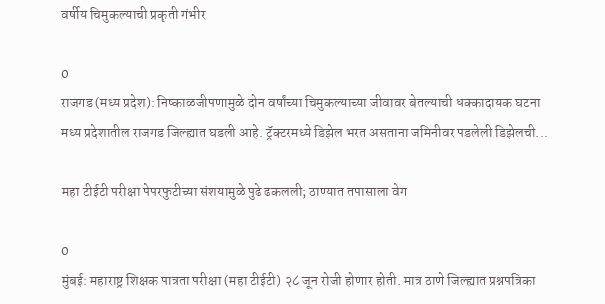वर्षीय चिमुकल्याची प्रकृती गंभीर

0
राजगड (मध्य प्रदेश): निष्काळजीपणामुळे दोन वर्षांच्या चिमुकल्याच्या जीवावर बेतल्याची धक्कादायक घटना मध्य प्रदेशातील राजगड जिल्ह्यात घडली आहे. ट्रॅक्टरमध्ये डिझेल भरत असताना जमिनीवर पडलेली डिझेलची...

महा टीईटी परीक्षा पेपरफुटीच्या संशयामुळे पुढे ढकलली; ठाण्यात तपासाला वेग

0
मुंबई: महाराष्ट्र शिक्षक पात्रता परीक्षा (महा टीईटी) २८ जून रोजी होणार होती. मात्र ठाणे जिल्ह्यात प्रश्नपत्रिका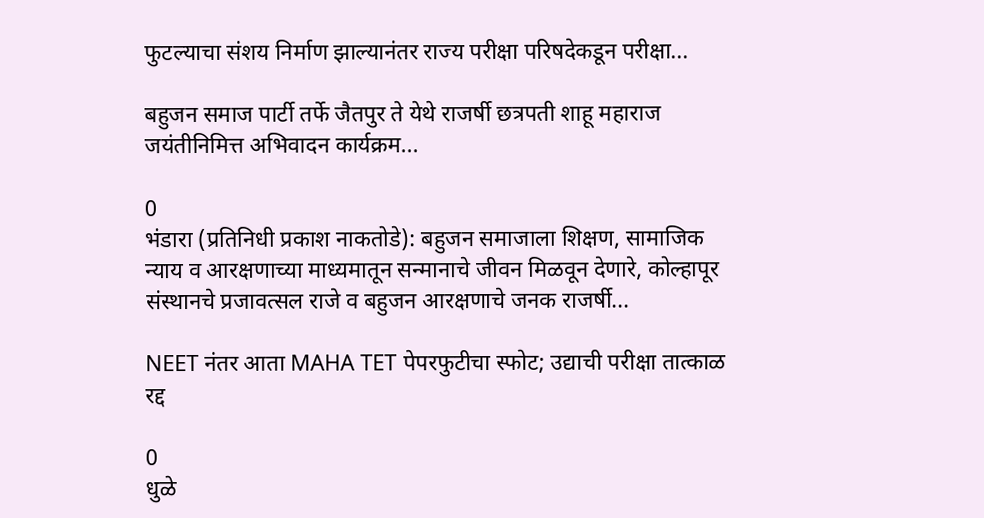फुटल्याचा संशय निर्माण झाल्यानंतर राज्य परीक्षा परिषदेकडून परीक्षा...

बहुजन समाज पार्टी तर्फे जैतपुर ते येथे राजर्षी छत्रपती शाहू महाराज जयंतीनिमित्त अभिवादन कार्यक्रम...

0
भंडारा (प्रतिनिधी प्रकाश नाकतोडे): बहुजन समाजाला शिक्षण, सामाजिक न्याय व आरक्षणाच्या माध्यमातून सन्मानाचे जीवन मिळवून देणारे, कोल्हापूर संस्थानचे प्रजावत्सल राजे व बहुजन आरक्षणाचे जनक राजर्षी...

NEET नंतर आता MAHA TET पेपरफुटीचा स्फोट; उद्याची परीक्षा तात्काळ रद्द

0
धुळे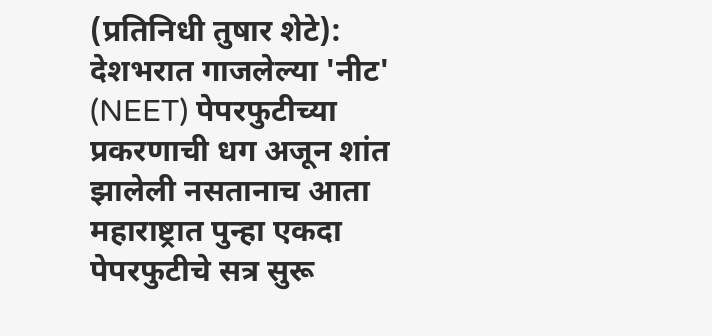(प्रतिनिधी तुषार शेटे): देशभरात गाजलेल्या 'नीट' (NEET) पेपरफुटीच्या प्रकरणाची धग अजून शांत झालेली नसतानाच आता महाराष्ट्रात पुन्हा एकदा पेपरफुटीचे सत्र सुरू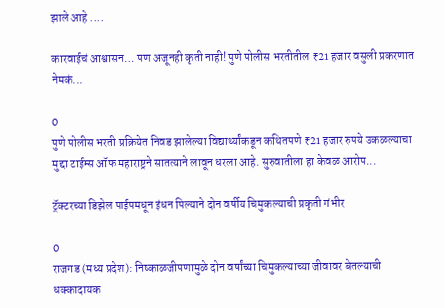झाले आहे ....

कारवाईचं आश्वासन… पण अजूनही कृती नाही! पुणे पोलीस भरतीतील ₹21 हजार वसुली प्रकरणात नेमकं...

0
पुणे पोलीस भरती प्रक्रियेत निवड झालेल्या विद्यार्थ्यांकडून कथितपणे ₹21 हजार रुपये उकळल्याचा मुद्दा टाईम्स ऑफ महाराष्ट्रने सातत्याने लावून धरला आहे. सुरुवातीला हा केवळ आरोप...

ट्रॅक्टरच्या डिझेल पाईपमधून इंधन पिल्याने दोन वर्षीय चिमुकल्याची प्रकृती गंभीर

0
राजगड (मध्य प्रदेश): निष्काळजीपणामुळे दोन वर्षांच्या चिमुकल्याच्या जीवावर बेतल्याची धक्कादायक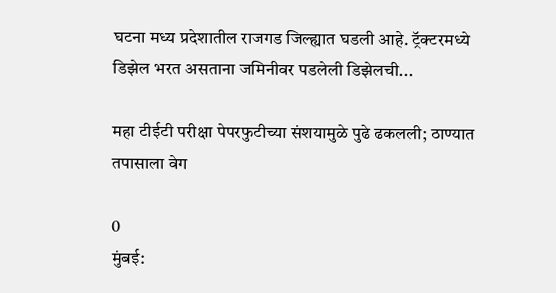घटना मध्य प्रदेशातील राजगड जिल्ह्यात घडली आहे. ट्रॅक्टरमध्ये डिझेल भरत असताना जमिनीवर पडलेली डिझेलची...

महा टीईटी परीक्षा पेपरफुटीच्या संशयामुळे पुढे ढकलली; ठाण्यात तपासाला वेग

0
मुंबई: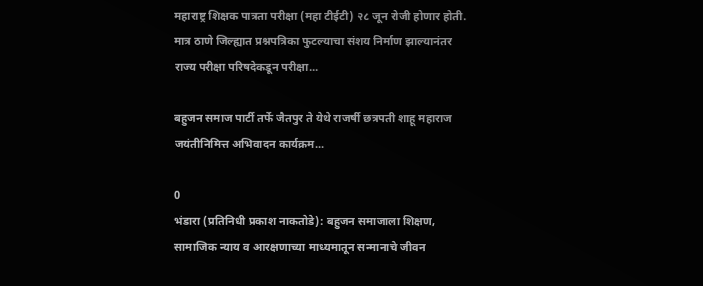महाराष्ट्र शिक्षक पात्रता परीक्षा (महा टीईटी) २८ जून रोजी होणार होती. मात्र ठाणे जिल्ह्यात प्रश्नपत्रिका फुटल्याचा संशय निर्माण झाल्यानंतर राज्य परीक्षा परिषदेकडून परीक्षा...

बहुजन समाज पार्टी तर्फे जैतपुर ते येथे राजर्षी छत्रपती शाहू महाराज जयंतीनिमित्त अभिवादन कार्यक्रम...

0
भंडारा (प्रतिनिधी प्रकाश नाकतोडे): बहुजन समाजाला शिक्षण, सामाजिक न्याय व आरक्षणाच्या माध्यमातून सन्मानाचे जीवन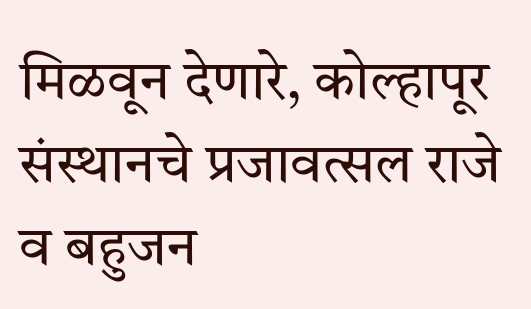मिळवून देणारे, कोल्हापूर संस्थानचे प्रजावत्सल राजे व बहुजन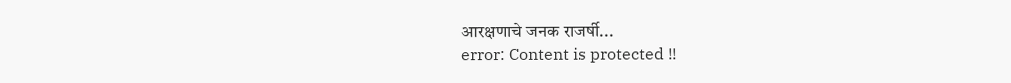आरक्षणाचे जनक राजर्षी...
error: Content is protected !!